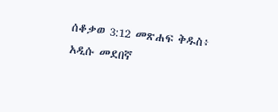ሰቆቃወ 3:12 መጽሐፍ ቅዱስ፥ አዲሱ መደበኛ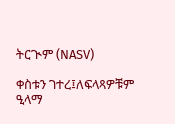ትርጒም (NASV)

ቀስቱን ገተረ፤ለፍላጻዎቹም ዒላማ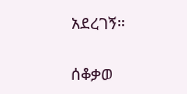አደረገኝ።

ሰቆቃወ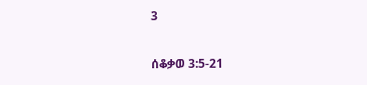3

ሰቆቃወ 3:5-21